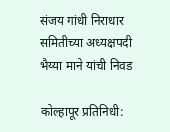संजय गांधी निराधार समितीच्या अध्यक्षपदी भैय्या माने यांची निवड

कोल्हापूर प्रतिनिधी: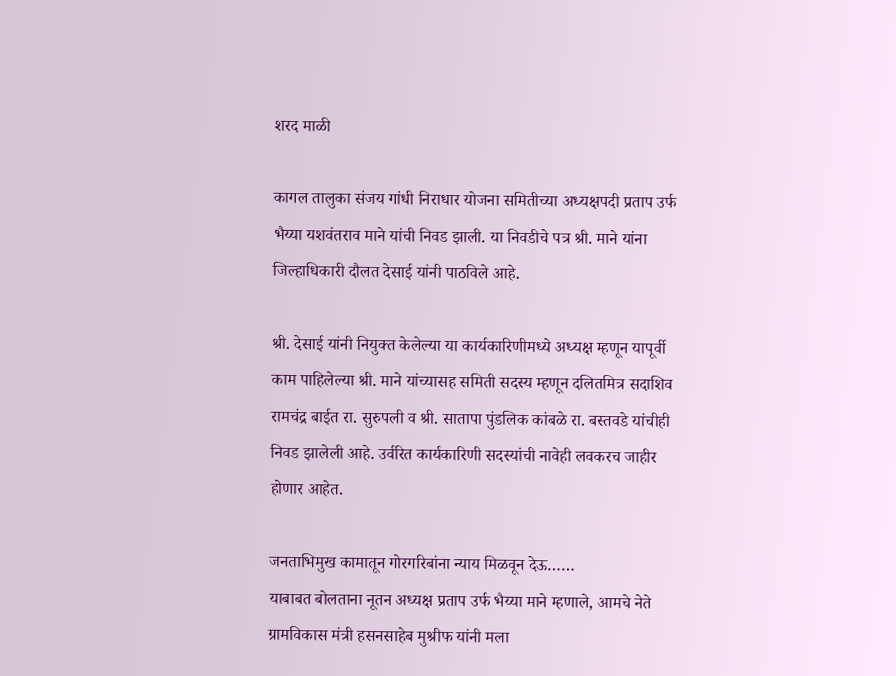शरद माळी

कागल तालुका संजय गांधी निराधार योजना समितीच्या अध्यक्षपदी प्रताप उर्फ भैय्या यशवंतराव माने यांची निवड झाली. या निवडीचे पत्र श्री. माने यांना जिल्हाधिकारी दौलत देसाई यांनी पाठविले आहे.

श्री. देसाई यांनी नियुक्त केलेल्या या कार्यकारिणीमध्ये अध्यक्ष म्हणून यापूर्वी काम पाहिलेल्या श्री. माने यांच्यासह समिती सदस्य म्हणून दलितमित्र सदाशिव रामचंद्र बाईत रा. सुरुपली व श्री. सातापा पुंडलिक कांबळे रा. बस्तवडे यांचीही निवड झालेली आहे. उर्वरित कार्यकारिणी सदस्यांची नावेही लवकरच जाहीर होणार आहेत.

जनताभिमुख कामातून गोरगरिबांना न्याय मिळवून देऊ……
याबाबत बोलताना नूतन अध्यक्ष प्रताप उर्फ भैय्या माने म्हणाले, आमचे नेते ग्रामविकास मंत्री हसनसाहेब मुश्रीफ यांनी मला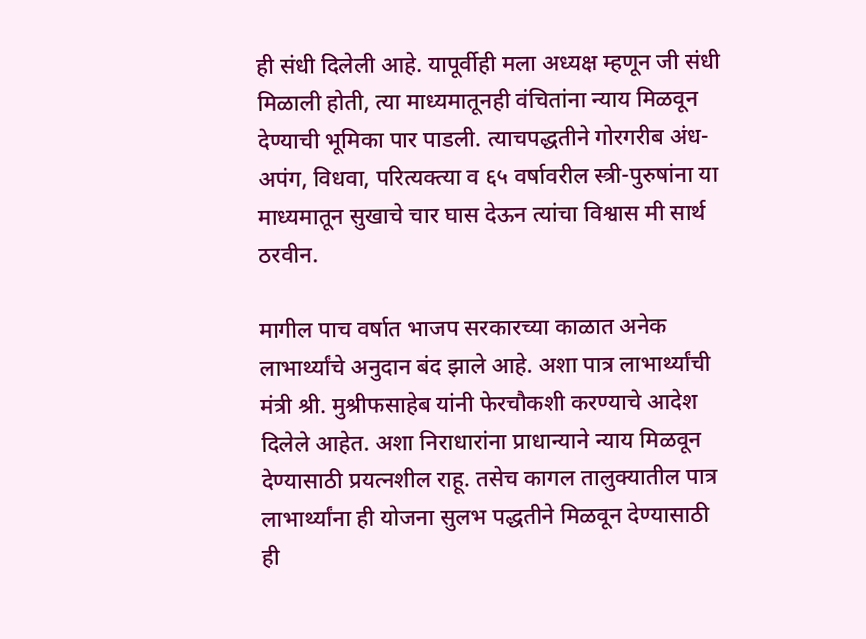ही संधी दिलेली आहे. यापूर्वीही मला अध्यक्ष म्हणून जी संधी मिळाली होती, त्या माध्यमातूनही वंचितांना न्याय मिळवून देण्याची भूमिका पार पाडली. त्याचपद्धतीने गोरगरीब अंध-अपंग, विधवा, परित्यक्त्या व ६५ वर्षावरील स्त्री-पुरुषांना या माध्यमातून सुखाचे चार घास देऊन त्यांचा विश्वास मी सार्थ ठरवीन.

मागील पाच वर्षात भाजप सरकारच्या काळात अनेक लाभार्थ्यांचे अनुदान बंद झाले आहे. अशा पात्र लाभार्थ्यांची मंत्री श्री. मुश्रीफसाहेब यांनी फेरचौकशी करण्याचे आदेश दिलेले आहेत. अशा निराधारांना प्राधान्याने न्याय मिळवून देण्यासाठी प्रयत्नशील राहू. तसेच कागल तालुक्यातील पात्र लाभार्थ्यांना ही योजना सुलभ पद्धतीने मिळवून देण्यासाठी ही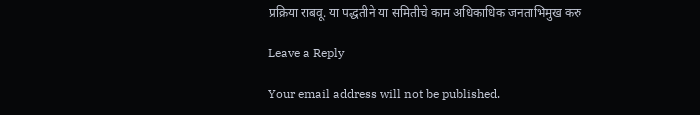प्रक्रिया राबवू. या पद्धतीने या समितीचे काम अधिकाधिक जनताभिमुख करु

Leave a Reply

Your email address will not be published.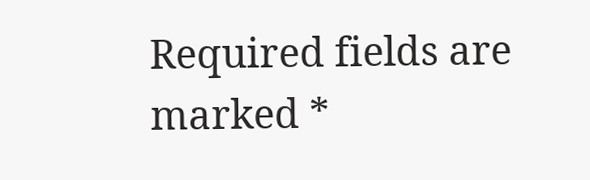Required fields are marked *